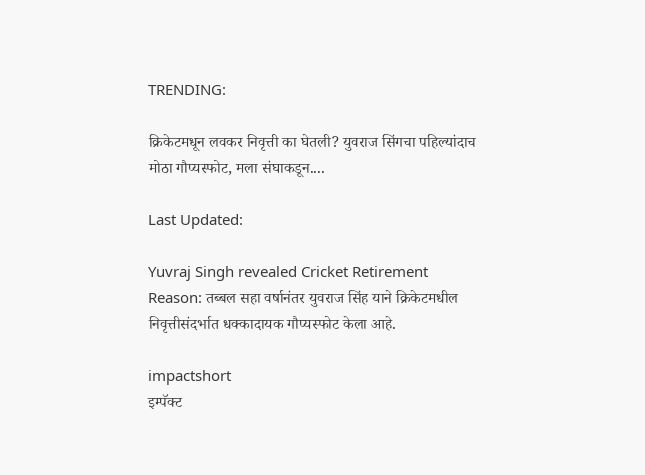TRENDING:

क्रिकेटमधून लवकर निवृत्ती का घेतली? युवराज सिंगचा पहिल्यांदाच मोठा गौप्यस्फोट, मला संघाकडून....

Last Updated:

Yuvraj Singh revealed Cricket Retirement Reason: तब्बल सहा वर्षानंतर युवराज सिंह याने क्रिकेटमधील निवृत्तीसंदर्भात धक्कादायक गौप्यस्फोट केला आहे.

impactshort
इम्पॅक्ट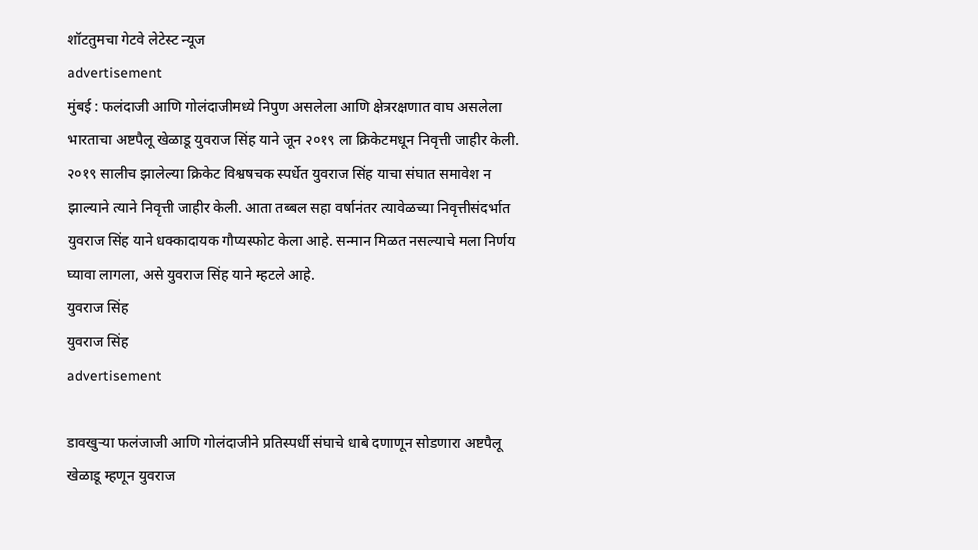शॉटतुमचा गेटवे लेटेस्ट न्यूज
advertisement
मुंबई : फलंदाजी आणि गोलंदाजीमध्ये निपुण असलेला आणि क्षेत्ररक्षणात वाघ असलेला भारताचा अष्टपैलू खेळाडू युवराज सिंह याने जून २०१९ ला क्रिकेटमधून निवृत्ती जाहीर केली. २०१९ सालीच झालेल्या क्रिकेट विश्वषचक स्पर्धेत युवराज सिंह याचा संघात समावेश न झाल्याने त्याने निवृत्ती जाहीर केली. आता तब्बल सहा वर्षानंतर त्यावेळच्या निवृत्तीसंदर्भात युवराज सिंह याने धक्कादायक गौप्यस्फोट केला आहे. सन्मान मिळत नसल्याचे मला निर्णय घ्यावा लागला, असे युवराज सिंह याने म्हटले आहे.
युवराज सिंह
युवराज सिंह
advertisement

डावखुऱ्या फलंजाजी आणि गोलंदाजीने प्रतिस्पर्धी संघाचे धाबे दणाणून सोडणारा अष्टपैलू खेळाडू म्हणून युवराज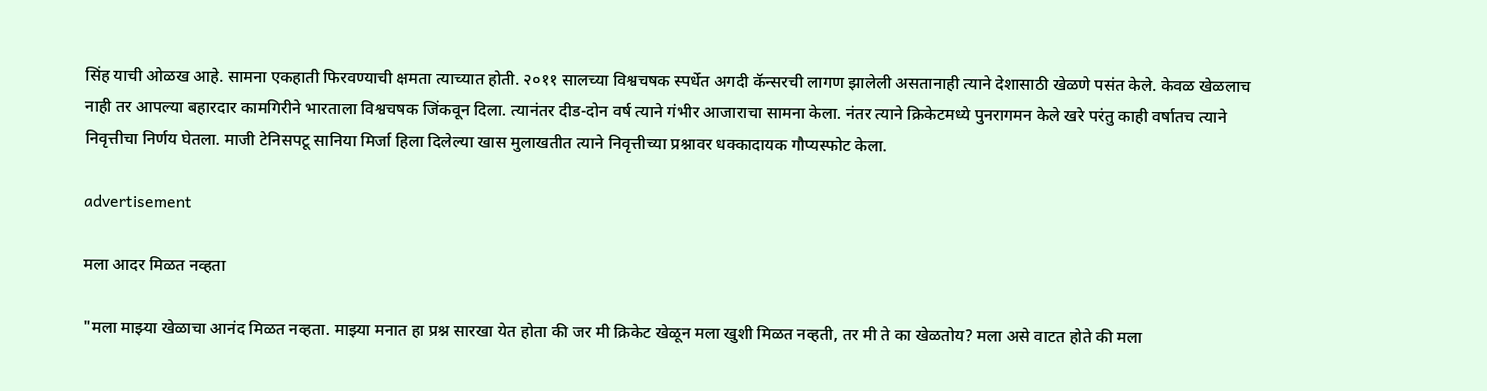सिंह याची ओळख आहे. सामना एकहाती फिरवण्याची क्षमता त्याच्यात होती. २०११ सालच्या विश्वचषक स्पर्धेत अगदी कॅन्सरची लागण झालेली असतानाही त्याने देशासाठी खेळणे पसंत केले. केवळ खेळलाच नाही तर आपल्या बहारदार कामगिरीने भारताला विश्वचषक जिंकवून दिला. त्यानंतर दीड-दोन वर्ष त्याने गंभीर आजाराचा सामना केला. नंतर त्याने क्रिकेटमध्ये पुनरागमन केले खरे परंतु काही वर्षातच त्याने निवृत्तीचा निर्णय घेतला. माजी टेनिसपटू सानिया मिर्जा हिला दिलेल्या खास मुलाखतीत त्याने निवृत्तीच्या प्रश्नावर धक्कादायक गौप्यस्फोट केला.

advertisement

मला आदर मिळत नव्हता

"मला माझ्या खेळाचा आनंद मिळत नव्हता. माझ्या मनात हा प्रश्न सारखा येत होता की जर मी क्रिकेट खेळून मला खुशी मिळत नव्हती, तर मी ते का खेळतोय? मला असे वाटत होते की मला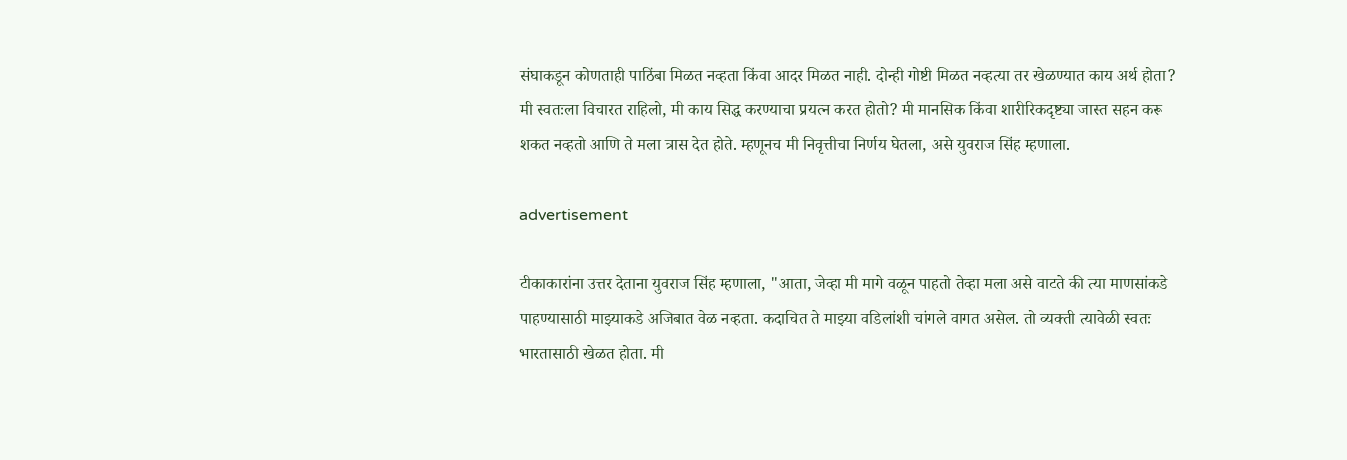संघाकडून कोणताही पाठिंबा मिळत नव्हता किंवा आदर मिळत नाही. दोन्ही गोष्टी मिळत नव्हत्या तर खेळण्यात काय अर्थ होता? मी स्वतःला विचारत राहिलो, मी काय सिद्ध करण्याचा प्रयत्न करत होतो? मी मानसिक किंवा शारीरिकदृष्ट्या जास्त सहन करू शकत नव्हतो आणि ते मला त्रास देत होते. म्हणूनच मी निवृत्तीचा निर्णय घेतला, असे युवराज सिंह म्हणाला.

advertisement

टीकाकारांना उत्तर देताना युवराज सिंह म्हणाला, "आता, जेव्हा मी मागे वळून पाहतो तेव्हा मला असे वाटते की त्या माणसांकडे पाहण्यासाठी माझ्याकडे अजिबात वेळ नव्हता. कदाचित ते माझ्या वडिलांशी चांगले वागत असेल. तो व्यक्ती त्यावेळी स्वतः भारतासाठी खेळत होता. मी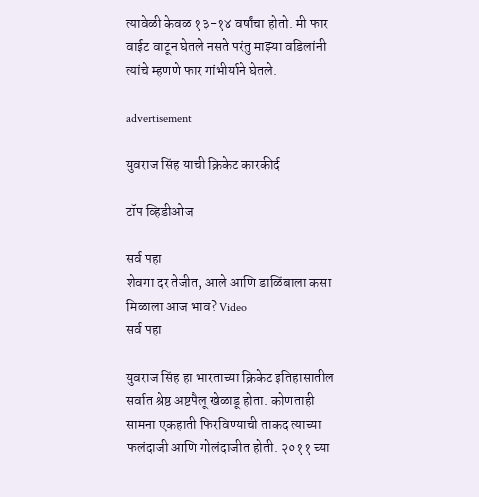त्यावेळी केवळ १३-१४ वर्षांचा होतो. मी फार वाईट वाटून घेतले नसते परंतु माझ्या वडिलांनी त्यांचे म्हणणे फार गांभीर्याने घेतले.

advertisement

युवराज सिंह याची क्रिकेट कारकीर्द

टॉप व्हिडीओज

सर्व पहा
शेवगा दर तेजीत, आले आणि डाळिंबाला कसा मिळाला आज भाव? Video
सर्व पहा

युवराज सिंह हा भारताच्या क्रिकेट इतिहासातील सर्वात श्रेष्ठ अष्टपैलू खेळाडू होता. कोणताही सामना एकहाती फिरविण्याची ताकद त्याच्या फलंदाजी आणि गोलंदाजीत होती. २०११ च्या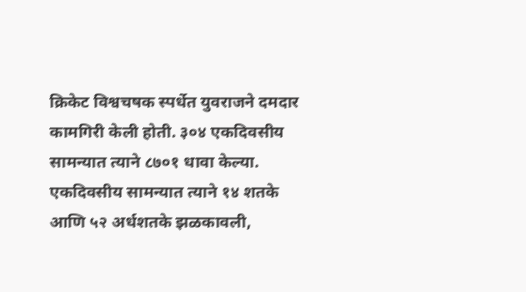क्रिकेट विश्वचषक स्पर्धेत युवराजने दमदार कामगिरी केली होती. ३०४ एकदिवसीय सामन्यात त्याने ८७०१ धावा केल्या. एकदिवसीय सामन्यात त्याने १४ शतके आणि ५२ अर्धशतके झळकावली,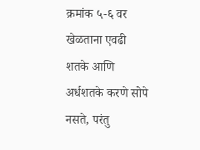क्रमांक ५-६ वर खेळताना एवढी शतके आणि अर्धशतके करणे सोपे नसते, परंतु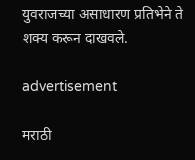युवराजच्या असाधारण प्रतिभेने ते शक्य करून दाखवले.

advertisement

मराठी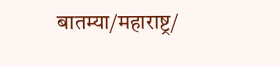बातम्या/महाराष्ट्र/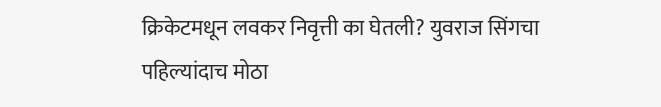क्रिकेटमधून लवकर निवृत्ती का घेतली? युवराज सिंगचा पहिल्यांदाच मोठा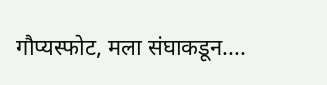गौप्यस्फोट, मला संघाकडून....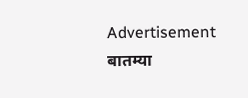Advertisement
बातम्या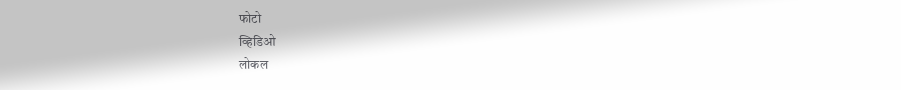फोटो
व्हिडिओ
लोकल